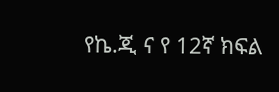የኬ.ጂ ና የ 12ኛ ክፍል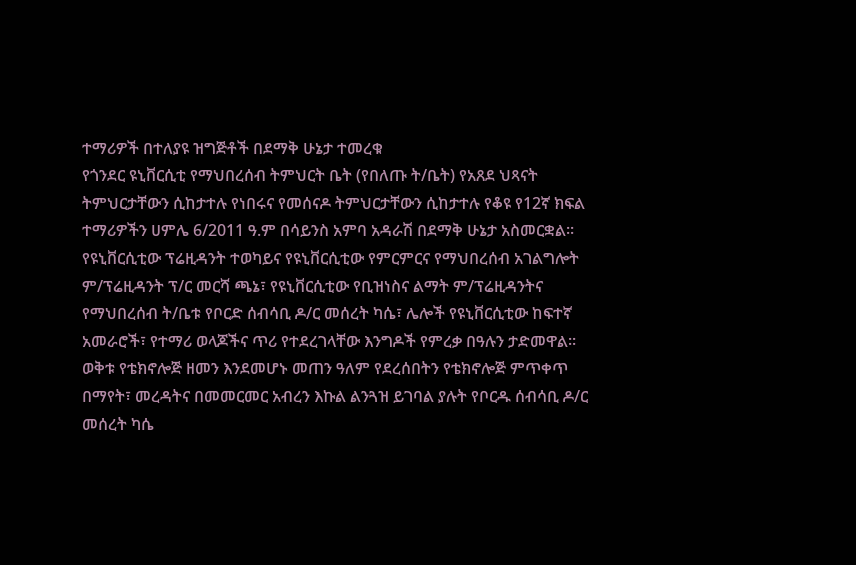ተማሪዎች በተለያዩ ዝግጅቶች በደማቅ ሁኔታ ተመረቁ
የጎንደር ዩኒቨርሲቲ የማህበረሰብ ትምህርት ቤት (የበለጡ ት/ቤት) የአጸደ ህጻናት ትምህርታቸውን ሲከታተሉ የነበሩና የመሰናዶ ትምህርታቸውን ሲከታተሉ የቆዩ የ12ኛ ክፍል ተማሪዎችን ሀምሌ 6/2011 ዓ.ም በሳይንስ አምባ አዳራሽ በደማቅ ሁኔታ አስመርቋል፡፡
የዩኒቨርሲቲው ፕሬዚዳንት ተወካይና የዩኒቨርሲቲው የምርምርና የማህበረሰብ አገልግሎት ም/ፕሬዚዳንት ፕ/ር መርሻ ጫኔ፣ የዩኒቨርሲቲው የቢዝነስና ልማት ም/ፕሬዚዳንትና የማህበረሰብ ት/ቤቱ የቦርድ ሰብሳቢ ዶ/ር መሰረት ካሴ፣ ሌሎች የዩኒቨርሲቲው ከፍተኛ አመራሮች፣ የተማሪ ወላጆችና ጥሪ የተደረገላቸው እንግዶች የምረቃ በዓሉን ታድመዋል፡፡
ወቅቱ የቴክኖሎጅ ዘመን እንደመሆኑ መጠን ዓለም የደረሰበትን የቴክኖሎጅ ምጥቀጥ በማየት፣ መረዳትና በመመርመር አብረን እኩል ልንጓዝ ይገባል ያሉት የቦርዱ ሰብሳቢ ዶ/ር መሰረት ካሴ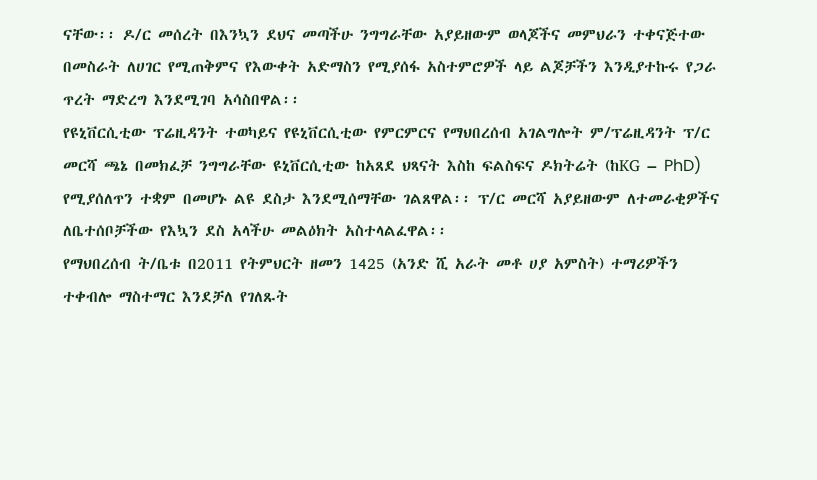ናቸው፡፡ ዶ/ር መሰረት በእንኳን ደህና መጣችሁ ንግግራቸው አያይዘውም ወላጆችና መምህራን ተቀናጅተው በመስራት ለሀገር የሚጠቅምና የእውቀት አድማስን የሚያሰፋ አስተምሮዎች ላይ ልጆቻችን እንዲያተኩሩ የጋራ ጥረት ማድረግ እንደሚገባ አሳስበዋል፡፡
የዩኒቨርሲቲው ፕሬዚዳንት ተወካይና የዩኒቨርሲቲው የምርምርና የማህበረሰብ አገልግሎት ም/ፕሬዚዳንት ፕ/ር መርሻ ጫኔ በመክፈቻ ንግግራቸው ዩኒቨርሲቲው ከአጸደ ህጻናት እስከ ፍልስፍና ዶክትሬት (ከKG – PhD) የሚያሰለጥን ተቋም በመሆኑ ልዩ ደስታ እንደሚሰማቸው ገልጸዋል፡፡ ፕ/ር መርሻ አያይዘውም ለተመራቂዎችና ለቤተሰቦቻችው የእኳን ደስ አላችሁ መልዕክት አስተላልፈዋል፡፡
የማህበረሰብ ት/ቤቱ በ2011 የትምህርት ዘመን 1425 (አንድ ሺ አራት መቶ ሀያ አምስት) ተማሪዎችን ተቀብሎ ማስተማር እንደቻለ የገለጹት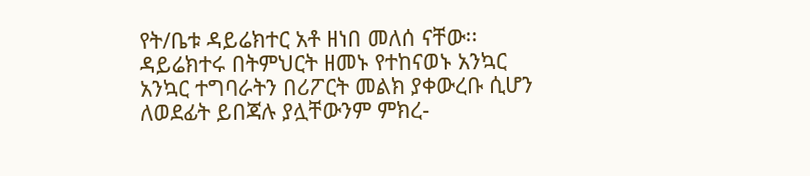የት/ቤቱ ዳይሬክተር አቶ ዘነበ መለሰ ናቸው፡፡ ዳይሬክተሩ በትምህርት ዘመኑ የተከናወኑ አንኳር አንኳር ተግባራትን በሪፖርት መልክ ያቀውረቡ ሲሆን ለወደፊት ይበጃሉ ያሏቸውንም ምክረ-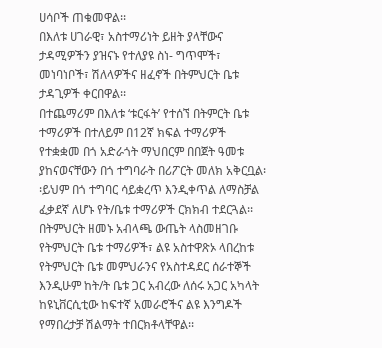ሀሳቦች ጠቁመዋል፡፡
በእለቱ ሀገራዊ፣ አስተማሪነት ይዘት ያላቸውና ታዳሚዎችን ያዝናኑ የተለያዩ ስነ- ግጥሞች፣ መነባነቦች፣ ሽለላዎችና ዘፈኖች በትምህርት ቤቱ ታዳጊዎች ቀርበዋል፡፡
በተጨማሪም በእለቱ ‘ቱርፋት’ የተሰኘ በትምርት ቤቱ ተማሪዎች በተለይም በ12ኛ ክፍል ተማሪዎች የተቋቋመ በጎ አድራጎት ማህበርም በበጀት ዓመቱ ያከናወናቸውን በጎ ተግባራት በሪፖርት መለክ አቅርቧል፡፡ይህም በጎ ተግባር ሳይቋረጥ እንዲቀጥል ለማስቻል ፈቃደኛ ለሆኑ የት/ቤቱ ተማሪዎች ርክክብ ተደርጓል፡፡
በትምህርት ዘመኑ አብላጫ ውጤት ላስመዘገቡ የትምህርት ቤቱ ተማሪዎች፣ ልዩ አስተዋጽኦ ላበረከቱ የትምህርት ቤቱ መምህራንና የአስተዳደር ሰራተኞች እንዲሁም ከት/ት ቤቱ ጋር አብረው ለሰሩ አጋር አካላት ከዩኒቨርሲቲው ከፍተኛ አመራሮችና ልዩ እንግዶች የማበረታቻ ሽልማት ተበርክቶላቸዋል፡፡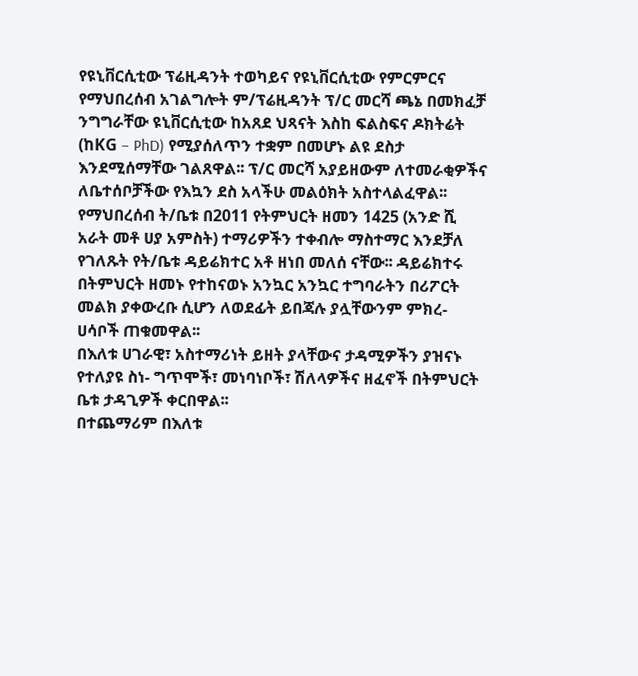የዩኒቨርሲቲው ፕሬዚዳንት ተወካይና የዩኒቨርሲቲው የምርምርና የማህበረሰብ አገልግሎት ም/ፕሬዚዳንት ፕ/ር መርሻ ጫኔ በመክፈቻ ንግግራቸው ዩኒቨርሲቲው ከአጸደ ህጻናት እስከ ፍልስፍና ዶክትሬት (ከKG – PhD) የሚያሰለጥን ተቋም በመሆኑ ልዩ ደስታ እንደሚሰማቸው ገልጸዋል፡፡ ፕ/ር መርሻ አያይዘውም ለተመራቂዎችና ለቤተሰቦቻችው የእኳን ደስ አላችሁ መልዕክት አስተላልፈዋል፡፡
የማህበረሰብ ት/ቤቱ በ2011 የትምህርት ዘመን 1425 (አንድ ሺ አራት መቶ ሀያ አምስት) ተማሪዎችን ተቀብሎ ማስተማር እንደቻለ የገለጹት የት/ቤቱ ዳይሬክተር አቶ ዘነበ መለሰ ናቸው፡፡ ዳይሬክተሩ በትምህርት ዘመኑ የተከናወኑ አንኳር አንኳር ተግባራትን በሪፖርት መልክ ያቀውረቡ ሲሆን ለወደፊት ይበጃሉ ያሏቸውንም ምክረ- ሀሳቦች ጠቁመዋል፡፡
በእለቱ ሀገራዊ፣ አስተማሪነት ይዘት ያላቸውና ታዳሚዎችን ያዝናኑ የተለያዩ ስነ- ግጥሞች፣ መነባነቦች፣ ሽለላዎችና ዘፈኖች በትምህርት ቤቱ ታዳጊዎች ቀርበዋል፡፡
በተጨማሪም በእለቱ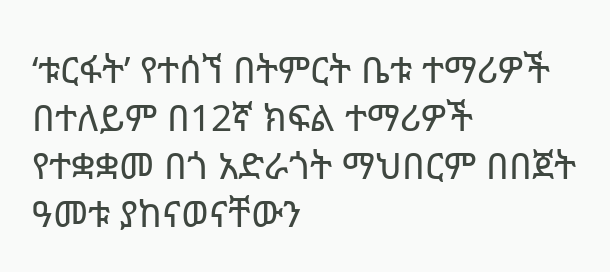‘ቱርፋት’ የተሰኘ በትምርት ቤቱ ተማሪዎች በተለይም በ12ኛ ክፍል ተማሪዎች የተቋቋመ በጎ አድራጎት ማህበርም በበጀት ዓመቱ ያከናወናቸውን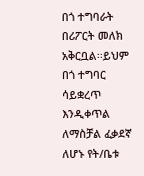በጎ ተግባራት በሪፖርት መለክ አቅርቧል፡፡ይህም በጎ ተግባር ሳይቋረጥ እንዲቀጥል ለማስቻል ፈቃደኛ ለሆኑ የት/ቤቱ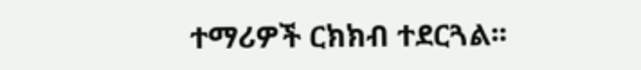ተማሪዎች ርክክብ ተደርጓል፡፡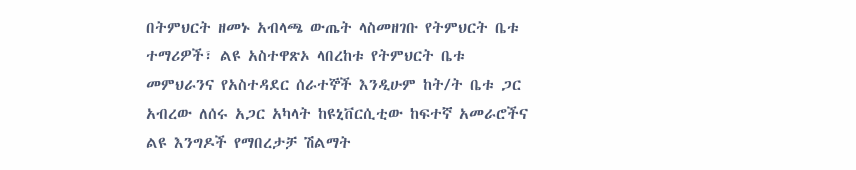በትምህርት ዘመኑ አብላጫ ውጤት ላስመዘገቡ የትምህርት ቤቱ ተማሪዎች፣ ልዩ አስተዋጽኦ ላበረከቱ የትምህርት ቤቱ መምህራንና የአስተዳደር ሰራተኞች እንዲሁም ከት/ት ቤቱ ጋር አብረው ለሰሩ አጋር አካላት ከዩኒቨርሲቲው ከፍተኛ አመራሮችና ልዩ እንግዶች የማበረታቻ ሽልማት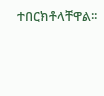ተበርክቶላቸዋል፡፡